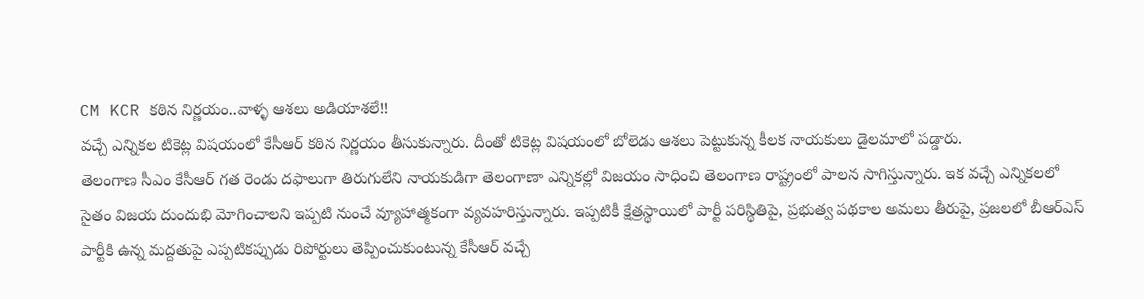CM KCR కఠిన నిర్ణయం..వాళ్ళ ఆశలు అడియాశలే!!
వచ్చే ఎన్నికల టికెట్ల విషయంలో కేసీఆర్ కఠిన నిర్ణయం తీసుకున్నారు. దీంతో టికెట్ల విషయంలో బోలెడు ఆశలు పెట్టుకున్న కీలక నాయకులు డైలమాలో పడ్డారు.
తెలంగాణ సీఎం కేసీఆర్ గత రెండు దఫాలుగా తిరుగులేని నాయకుడిగా తెలంగాణా ఎన్నికల్లో విజయం సాధించి తెలంగాణ రాష్ట్రంలో పాలన సాగిస్తున్నారు. ఇక వచ్చే ఎన్నికలలో సైతం విజయ దుందుభి మోగించాలని ఇప్పటి నుంచే వ్యూహాత్మకంగా వ్యవహరిస్తున్నారు. ఇప్పటికీ క్షేత్రస్థాయిలో పార్టీ పరిస్థితిపై, ప్రభుత్వ పథకాల అమలు తీరుపై, ప్రజలలో బీఆర్ఎస్ పార్టీకి ఉన్న మద్దతుపై ఎప్పటికప్పుడు రిపోర్టులు తెప్పించుకుంటున్న కేసీఆర్ వచ్చే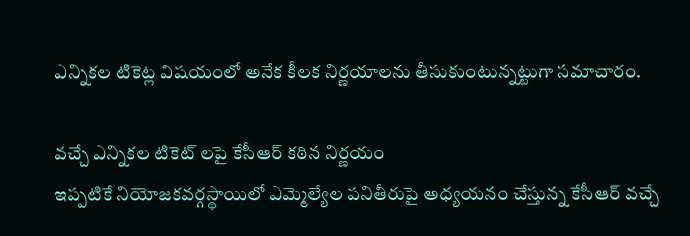ఎన్నికల టికెట్ల విషయంలో అనేక కీలక నిర్ణయాలను తీసుకుంటున్నట్టుగా సమాచారం.

వచ్చే ఎన్నికల టికెట్ లపై కేసీఆర్ కఠిన నిర్ణయం
ఇప్పటికే నియోజకవర్గస్థాయిలో ఎమ్మెల్యేల పనితీరుపై అధ్యయనం చేస్తున్న కేసీఆర్ వచ్చే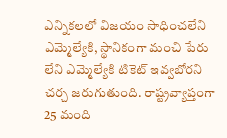ఎన్నికలలో విజయం సాధించలేని ఎమ్మెల్యేకి, స్థానికంగా మంచి పేరు లేని ఎమ్మెల్యేకి టికెట్ ఇవ్వబోరని చర్చ జరుగుతుంది. రాష్ట్రవ్యాప్తంగా 25 మంది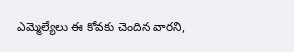ఎమ్మెల్యేలు ఈ కోవకు చెందిన వారని,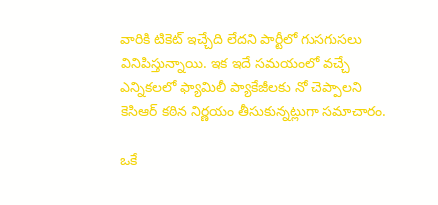వారికి టికెట్ ఇచ్చేది లేదని పార్టీలో గుసగుసలు వినిపిస్తున్నాయి. ఇక ఇదే సమయంలో వచ్చే ఎన్నికలలో ఫ్యామిలీ ప్యాకేజీలకు నో చెప్పాలని కెసిఆర్ కఠిన నిర్ణయం తీసుకున్నట్లుగా సమాచారం.

ఒకే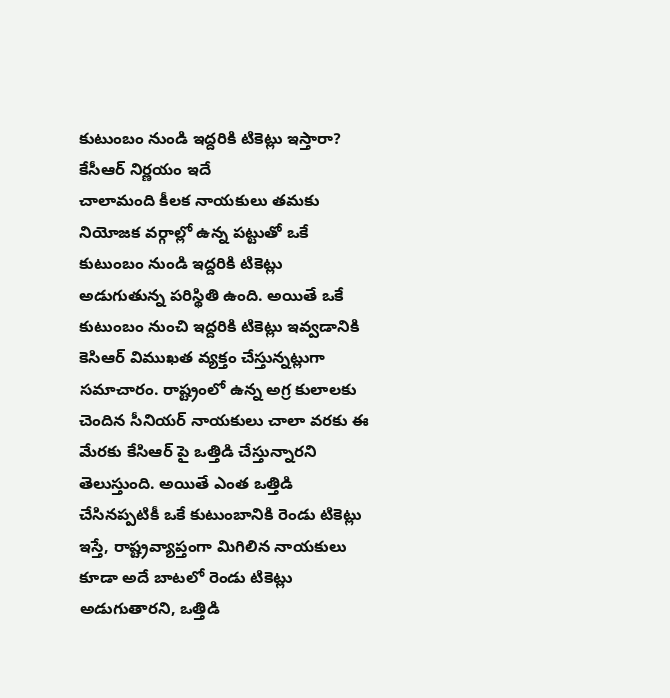కుటుంబం నుండి ఇద్దరికి టికెట్లు ఇస్తారా? కేసీఆర్ నిర్ణయం ఇదే
చాలామంది కీలక నాయకులు తమకు నియోజక వర్గాల్లో ఉన్న పట్టుతో ఒకే కుటుంబం నుండి ఇద్దరికి టికెట్లు అడుగుతున్న పరిస్థితి ఉంది. అయితే ఒకే కుటుంబం నుంచి ఇద్దరికి టికెట్లు ఇవ్వడానికి కెసిఆర్ విముఖత వ్యక్తం చేస్తున్నట్లుగా సమాచారం. రాష్ట్రంలో ఉన్న అగ్ర కులాలకు చెందిన సీనియర్ నాయకులు చాలా వరకు ఈ మేరకు కేసిఆర్ పై ఒత్తిడి చేస్తున్నారని తెలుస్తుంది. అయితే ఎంత ఒత్తిడి చేసినప్పటికీ ఒకే కుటుంబానికి రెండు టికెట్లు ఇస్తే, రాష్ట్రవ్యాప్తంగా మిగిలిన నాయకులు కూడా అదే బాటలో రెండు టికెట్లు అడుగుతారని, ఒత్తిడి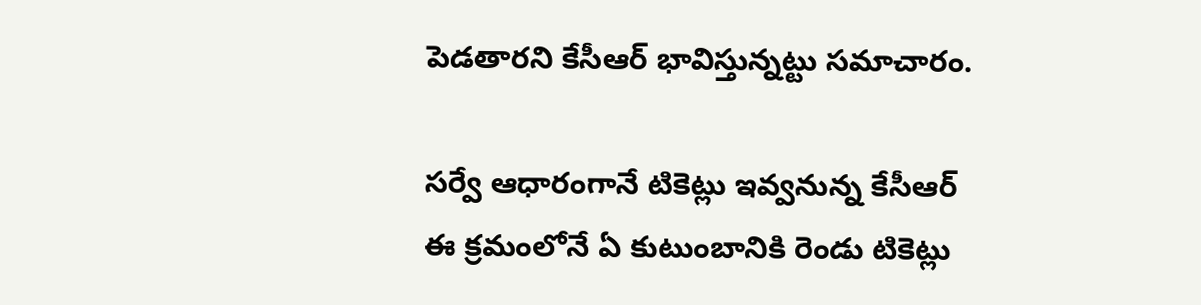పెడతారని కేసీఆర్ భావిస్తున్నట్టు సమాచారం.

సర్వే ఆధారంగానే టికెట్లు ఇవ్వనున్న కేసీఆర్
ఈ క్రమంలోనే ఏ కుటుంబానికి రెండు టికెట్లు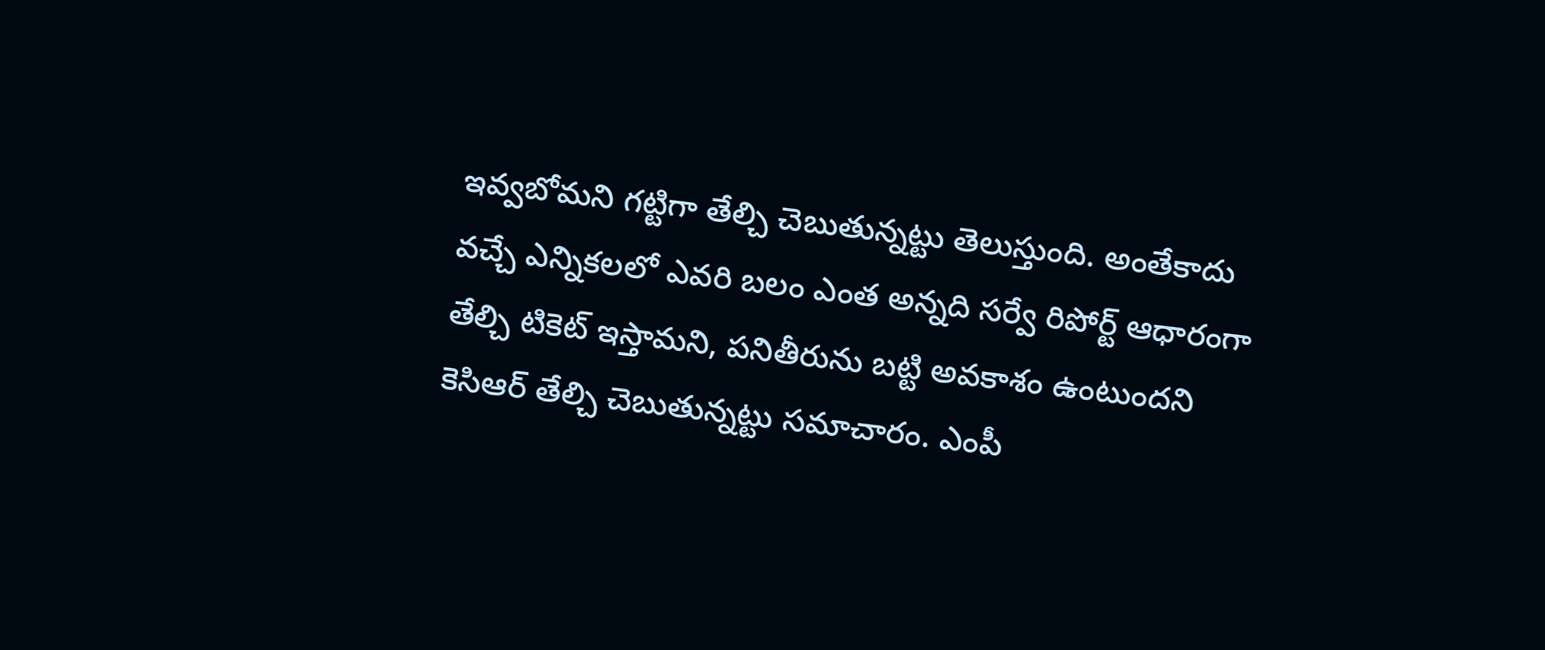ఇవ్వబోమని గట్టిగా తేల్చి చెబుతున్నట్టు తెలుస్తుంది. అంతేకాదు వచ్చే ఎన్నికలలో ఎవరి బలం ఎంత అన్నది సర్వే రిపోర్ట్ ఆధారంగా తేల్చి టికెట్ ఇస్తామని, పనితీరును బట్టి అవకాశం ఉంటుందని కెసిఆర్ తేల్చి చెబుతున్నట్టు సమాచారం. ఎంపీ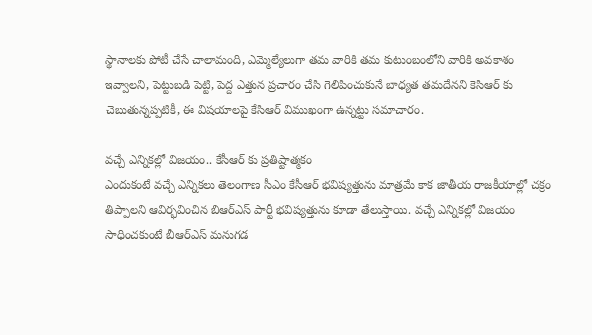స్థానాలకు పోటీ చేసే చాలామంది, ఎమ్మెల్యేలుగా తమ వారికి తమ కుటుంబంలోని వారికి అవకాశం ఇవ్వాలని, పెట్టుబడి పెట్టి, పెద్ద ఎత్తున ప్రచారం చేసి గెలిపించుకునే బాధ్యత తమదేనని కెసిఆర్ కు చెబుతున్నప్పటికీ, ఈ విషయాలపై కేసిఆర్ విముఖంగా ఉన్నట్టు సమాచారం.

వచ్చే ఎన్నికల్లో విజయం.. కేసీఆర్ కు ప్రతిష్టాత్మకం
ఎందుకంటే వచ్చే ఎన్నికలు తెలంగాణ సీఎం కేసీఆర్ భవిష్యత్తును మాత్రమే కాక జాతీయ రాజకీయాల్లో చక్రం తిప్పాలని ఆవిర్భవించిన బిఆర్ఎస్ పార్టీ భవిష్యత్తును కూడా తేలుస్తాయి. వచ్చే ఎన్నికల్లో విజయం సాధించకుంటే బీఆర్ఎస్ మనుగడ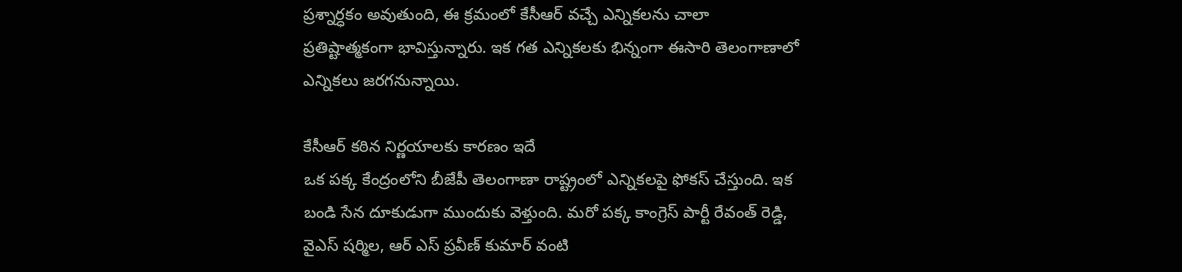ప్రశ్నార్ధకం అవుతుంది, ఈ క్రమంలో కేసీఆర్ వచ్చే ఎన్నికలను చాలా ప్రతిష్టాత్మకంగా భావిస్తున్నారు. ఇక గత ఎన్నికలకు భిన్నంగా ఈసారి తెలంగాణాలో ఎన్నికలు జరగనున్నాయి.

కేసీఆర్ కఠిన నిర్ణయాలకు కారణం ఇదే
ఒక పక్క కేంద్రంలోని బీజేపీ తెలంగాణా రాష్ట్రంలో ఎన్నికలపై ఫోకస్ చేస్తుంది. ఇక బండి సేన దూకుడుగా ముందుకు వెళ్తుంది. మరో పక్క కాంగ్రెస్ పార్టీ రేవంత్ రెడ్డి, వైఎస్ షర్మిల, ఆర్ ఎస్ ప్రవీణ్ కుమార్ వంటి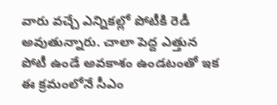వారు వచ్చే ఎన్నికల్లో పోటీకి రెడీ అవుతున్నారు. చాలా పెద్ద ఎత్తున పోటీ ఉండే అవకాశం ఉండటంతో ఇక ఈ క్రమంలోనే సీఎం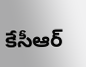కేసీఆర్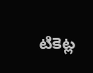టికెట్ల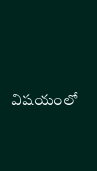విషయంలో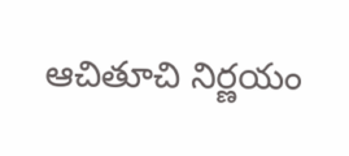ఆచితూచి నిర్ణయం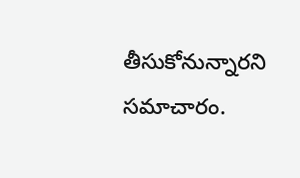తీసుకోనున్నారని సమాచారం.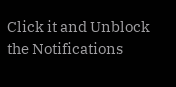Click it and Unblock the Notifications